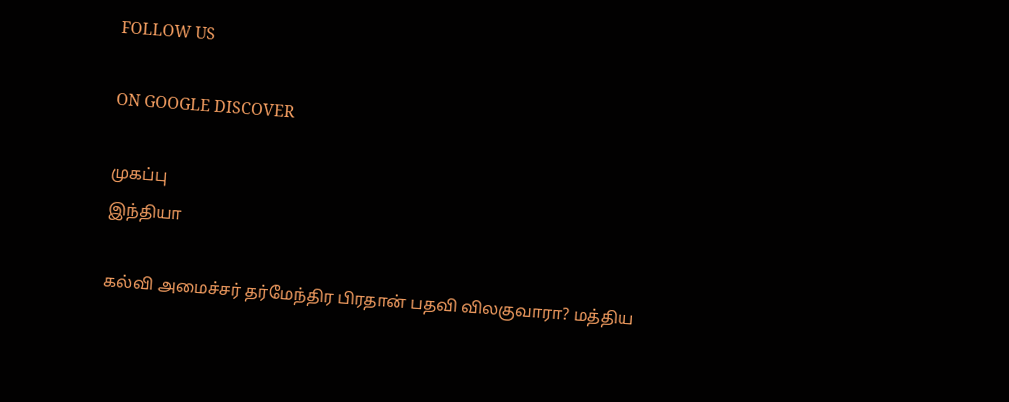FOLLOW US

ON GOOGLE DISCOVER

முகப்பு
இந்தியா

கல்வி அமைச்சர் தர்மேந்திர பிரதான் பதவி விலகுவாரா? மத்திய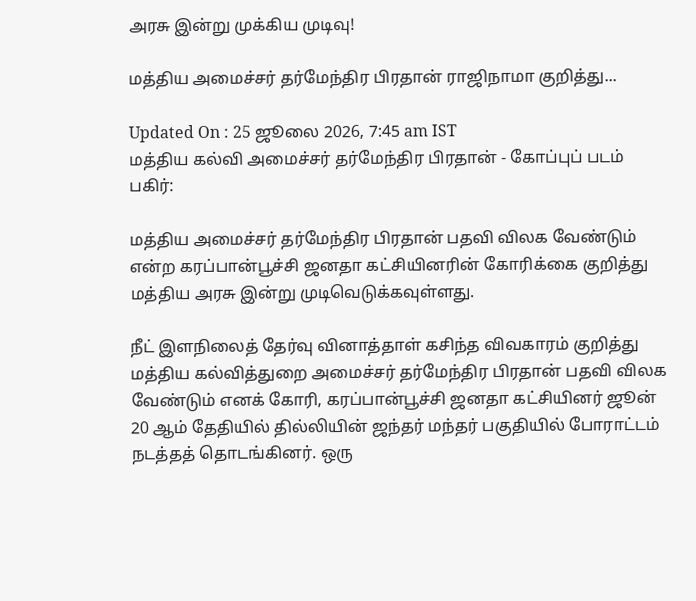அரசு இன்று முக்கிய முடிவு!

மத்திய அமைச்சர் தர்மேந்திர பிரதான் ராஜிநாமா குறித்து...

Updated On : 25 ஜூலை 2026, 7:45 am IST
மத்திய கல்வி அமைச்சர் தர்மேந்திர பிரதான் - கோப்புப் படம்
பகிர்:

மத்திய அமைச்சர் தர்மேந்திர பிரதான் பதவி விலக வேண்டும் என்ற கரப்பான்பூச்சி ஜனதா கட்சியினரின் கோரிக்கை குறித்து மத்திய அரசு இன்று முடிவெடுக்கவுள்ளது.

நீட் இளநிலைத் தேர்வு வினாத்தாள் கசிந்த விவகாரம் குறித்து மத்திய கல்வித்துறை அமைச்சர் தர்மேந்திர பிரதான் பதவி விலக வேண்டும் எனக் கோரி, கரப்பான்பூச்சி ஜனதா கட்சியினர் ஜூன் 20 ஆம் தேதியில் தில்லியின் ஜந்தர் மந்தர் பகுதியில் போராட்டம் நடத்தத் தொடங்கினர். ஒரு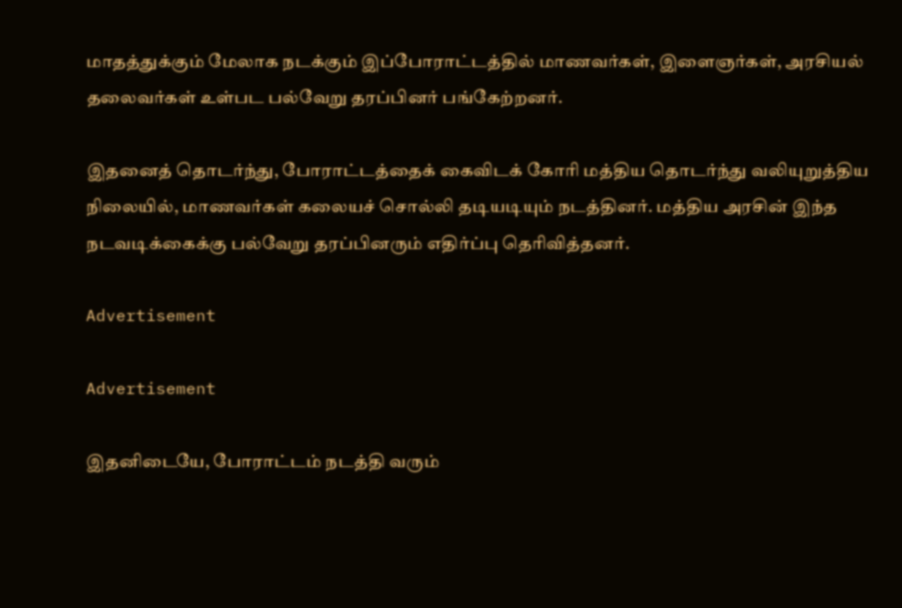மாதத்துக்கும் மேலாக நடக்கும் இப்போராட்டத்தில் மாணவர்கள், இளைஞர்கள், அரசியல் தலைவர்கள் உள்பட பல்வேறு தரப்பினர் பங்கேற்றனர்.

இதனைத் தொடர்ந்து, போராட்டத்தைக் கைவிடக் கோரி மத்திய தொடர்ந்து வலியுறுத்திய நிலையில், மாணவர்கள் கலையச் சொல்லி தடியடியும் நடத்தினர். மத்திய அரசின் இந்த நடவடிக்கைக்கு பல்வேறு தரப்பினரும் எதிர்ப்பு தெரிவித்தனர்.

Advertisement

Advertisement

இதனிடையே, போராட்டம் நடத்தி வரும்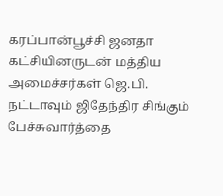கரப்பான்பூச்சி ஜனதா கட்சியினருடன் மத்திய அமைச்சர்கள் ஜெ.பி. நட்டாவும் ஜிதேந்திர சிங்கும் பேச்சுவார்த்தை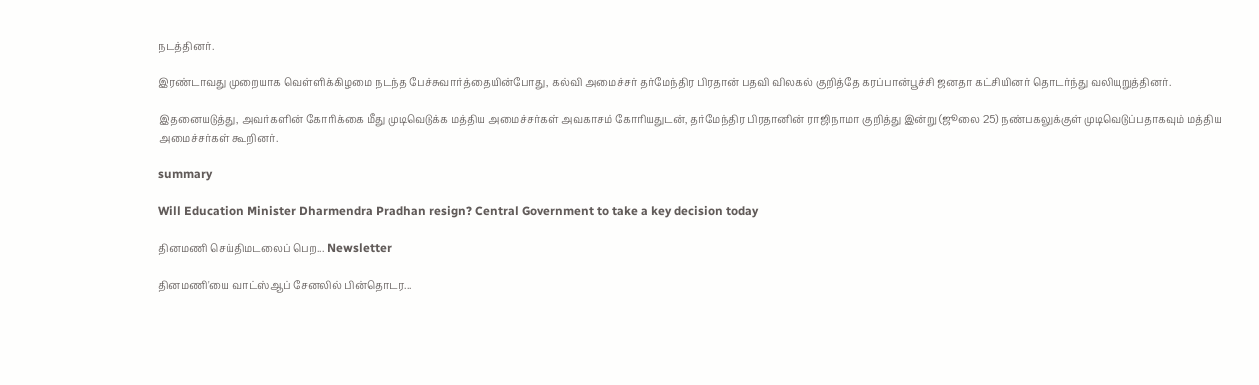நடத்தினர்.

இரண்டாவது முறையாக வெள்ளிக்கிழமை நடந்த பேச்சுவார்த்தையின்போது, கல்வி அமைச்சர் தர்மேந்திர பிரதான் பதவி விலகல் குறித்தே கரப்பான்பூச்சி ஜனதா கட்சியினர் தொடர்ந்து வலியுறுத்தினர்.

இதனையடுத்து, அவர்களின் கோரிக்கை மீது முடிவெடுக்க மத்திய அமைச்சர்கள் அவகாசம் கோரியதுடன், தர்மேந்திர பிரதானின் ராஜிநாமா குறித்து இன்று (ஜூலை 25) நண்பகலுக்குள் முடிவெடுப்பதாகவும் மத்திய அமைச்சர்கள் கூறினர்.

summary

Will Education Minister Dharmendra Pradhan resign? Central Government to take a key decision today

தினமணி செய்திமடலைப் பெற... Newsletter

தினமணி'யை வாட்ஸ்ஆப் சேனலில் பின்தொடர...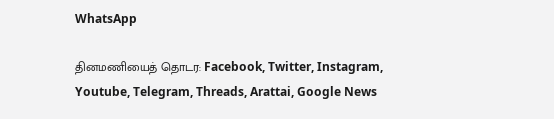WhatsApp

தினமணியைத் தொடர: Facebook, Twitter, Instagram, Youtube, Telegram, Threads, Arattai, Google News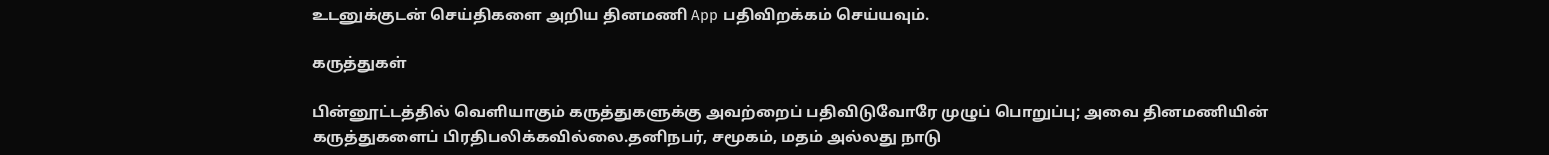உடனுக்குடன் செய்திகளை அறிய தினமணி App பதிவிறக்கம் செய்யவும்.

கருத்துகள்

பின்னூட்டத்தில் வெளியாகும் கருத்துகளுக்கு அவற்றைப் பதிவிடுவோரே முழுப் பொறுப்பு; அவை தினமணியின் கருத்துகளைப் பிரதிபலிக்கவில்லை.தனிநபர், சமூகம், மதம் அல்லது நாடு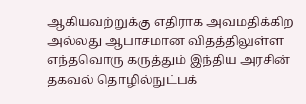ஆகியவற்றுக்கு எதிராக அவமதிக்கிற அல்லது ஆபாசமான விதத்திலுள்ள எந்தவொரு கருத்தும் இந்திய அரசின் தகவல் தொழில்நுட்பக்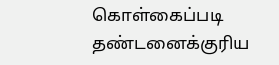கொள்கைப்படி தண்டனைக்குரிய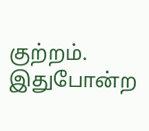குற்றம். இதுபோன்ற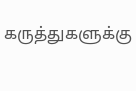கருத்துகளுக்கு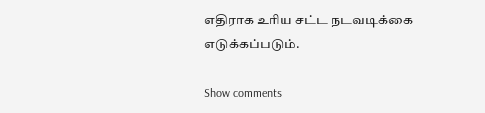எதிராக உரிய சட்ட நடவடிக்கை எடுக்கப்படும்.

Show comments